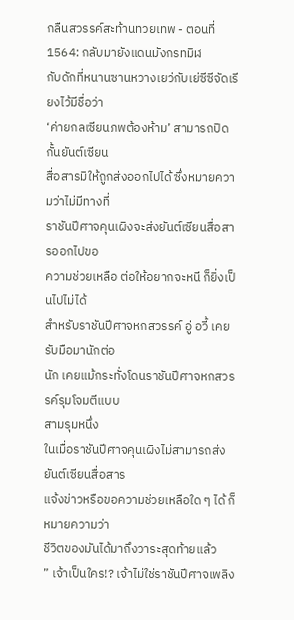กลืนสวรรค์สะท้านทวยเทพ - ตอนที่ 1564: กลับมายังแดนมังกรทมิฬ
กับดักที่หนานซานหวางเยว่กับเย่ซีซีจัดเรียงไว้มีชื่อว่า
‘ค่ายกลเซียนภพต้องห้าม’ สามารถปิดกั้นยันต์เซียน
สื่อสารมิให้ถูกส่งออกไปได้ ซึ่งหมายความว่าไม่มีทางที่
ราชันปีศาจคุนเผิงจะส่งยันต์เซียนสื่อสารออกไปขอ
ความช่วยเหลือ ต่อให้อยากจะหนี ก็ยิ่งเป็นไปไม่ได้
สำหรับราชันปีศาจหกสวรรค์ อู่ อวี้ เคยรับมือมานักต่อ
นัก เคยแม้กระทั่งโดนราชันปีศาจหกสวรรค์รุมโจมตีแบบ
สามรุมหนึ่ง
ในเมื่อราชันปีศาจคุนเผิงไม่สามารถส่งยันต์เซียนสื่อสาร
แจ้งข่าวหรือขอความช่วยเหลือใด ๆ ได้ ก็หมายความว่า
ชีวิตของมันได้มาถึงวาระสุดท้ายแล้ว
” เจ้าเป็นใคร!? เจ้าไม่ใช่ราชันปีศาจเพลิง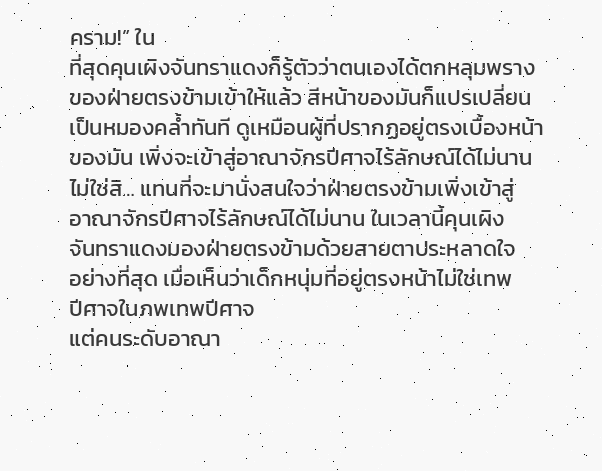คราม!” ใน
ที่สุดคุนเผิงจันทราแดงก็รู้ตัวว่าตนเองได้ตกหลุมพราง
ของฝ่ายตรงข้ามเข้าให้แล้ว สีหน้าของมันก็แปรเปลี่ยน
เป็นหมองคล้ำทันที ดูเหมือนผู้ที่ปรากฏอยู่ตรงเบื้องหน้า
ของมัน เพิ่งจะเข้าสู่อาณาจักรปีศาจไร้ลักษณ์ได้ไม่นาน
ไม่ใช่สิ… แทนที่จะมานั่งสนใจว่าฝ่ายตรงข้ามเพิ่งเข้าสู่
อาณาจักรปีศาจไร้ลักษณ์ได้ไม่นาน ในเวลานี้คุนเผิง
จันทราแดงมองฝ่ายตรงข้ามด้วยสายตาประหลาดใจ
อย่างที่สุด เมื่อเห็นว่าเด็กหนุ่มที่อยู่ตรงหน้าไม่ใช่เทพ
ปีศาจในภพเทพปีศาจ
แต่คนระดับอาณา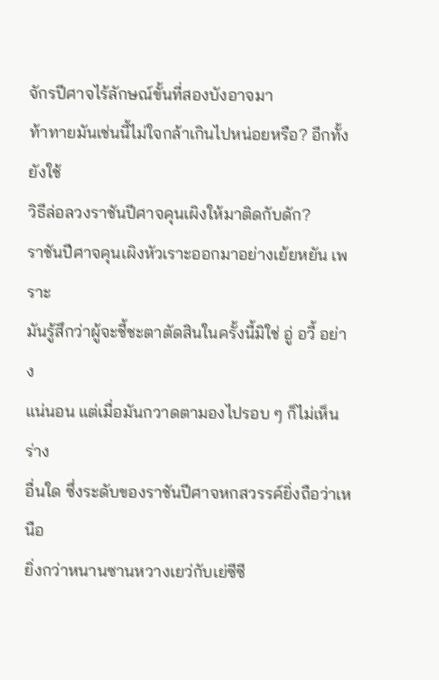จักรปีศาจไร้ลักษณ์ขั้นที่สองบังอาจมา
ท้าทายมันเช่นนี้ไม่ใจกล้าเกินไปหน่อยหรือ? อีกทั้งยังใช้
วิธีล่อลวงราชันปีศาจคุนเผิงให้มาติดกับดัก?
ราชันปีศาจคุนเผิงหัวเราะออกมาอย่างเย้ยหยัน เพราะ
มันรู้สึกว่าผู้จะชี้ชะตาตัดสินในครั้งนี้มิใช่ อู่ อวี้ อย่าง
แน่นอน แต่เมื่อมันกวาดตามองไปรอบ ๆ ก็ไม่เห็นร่าง
อื่นใด ซึ่งระดับของราชันปีศาจหกสวรรค์ยิ่งถือว่าเหนือ
ยิ่งกว่าหนานซานหวางเยว่กับเย่ซีซี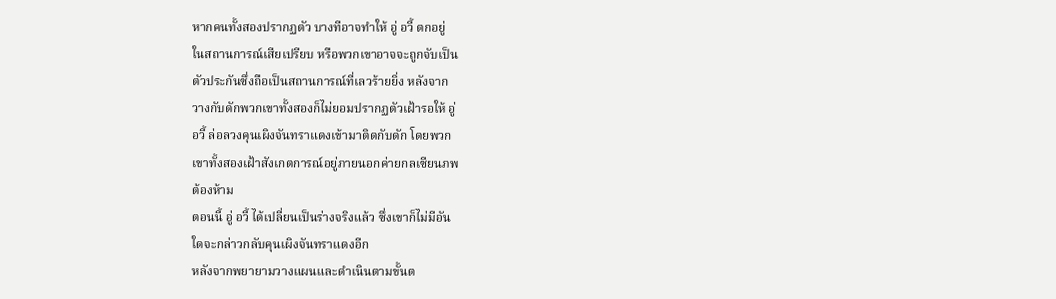หากคนทั้งสองปรากฏตัว บางทีอาจทำให้ อู่ อวี้ ตกอยู่
ในสถานการณ์เสียเปรียบ หรือพวกเขาอาจจะถูกจับเป็น
ตัวประกันซึ่งถือเป็นสถานการณ์ที่เลวร้ายยิ่ง หลังจาก
วางกับดักพวกเขาทั้งสองก็ไม่ยอมปรากฏตัวเฝ้ารอให้ อู่
อวี้ ล่อลวงคุนเผิงจันทราแดงเข้ามาติดกับดัก โดยพวก
เขาทั้งสองเฝ้าสังเกตการณ์อยู่ภายนอกค่ายกลเซียนภพ
ต้องห้าม
ตอนนี้ อู่ อวี้ ได้เปลี่ยนเป็นร่างจริงแล้ว ซึ่งเขาก็ไม่มีอัน
ใดจะกล่าวกลับคุนเผิงจันทราแดงอีก
หลังจากพยายามวางแผนและดำเนินตามขั้นต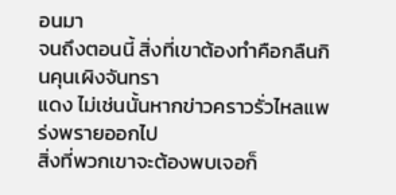อนมา
จนถึงตอนนี้ สิ่งที่เขาต้องทำคือกลืนกินคุนเผิงจันทรา
แดง ไม่เช่นนั้นหากข่าวคราวรั่วไหลแพร่งพรายออกไป
สิ่งที่พวกเขาจะต้องพบเจอก็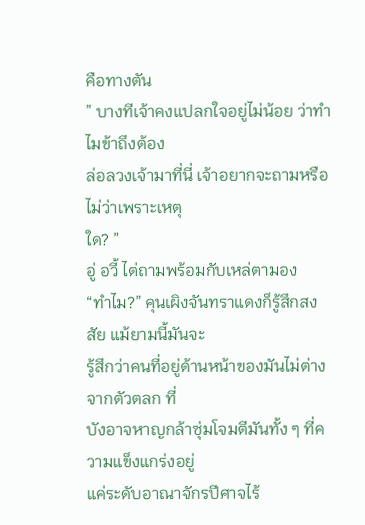คือทางตัน
” บางทีเจ้าคงแปลกใจอยู่ไม่น้อย ว่าทำไมข้าถึงต้อง
ล่อลวงเจ้ามาที่นี่ เจ้าอยากจะถามหรือไม่ว่าเพราะเหตุ
ใด? ”
อู่ อวี้ ไต่ถามพร้อมกับเหล่ตามอง
“ทำไม?” คุนเผิงจันทราแดงก็รู้สึกสงสัย แม้ยามนี้มันจะ
รู้สึกว่าคนที่อยู่ด้านหน้าของมันไม่ต่างจากตัวตลก ที่
บังอาจหาญกล้าซุ่มโจมตีมันทั้ง ๆ ที่ความแข็งแกร่งอยู่
แค่ระดับอาณาจักรปีศาจไร้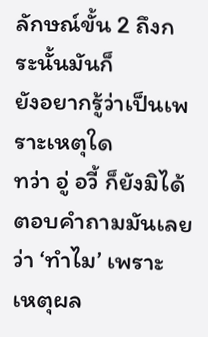ลักษณ์ขั้น 2 ถึงกระนั้นมันก็
ยังอยากรู้ว่าเป็นเพราะเหตุใด
ทว่า อู่ อวี้ ก็ยังมิได้ตอบคำถามมันเลยว่า ‘ทำไม’ เพราะ
เหตุผล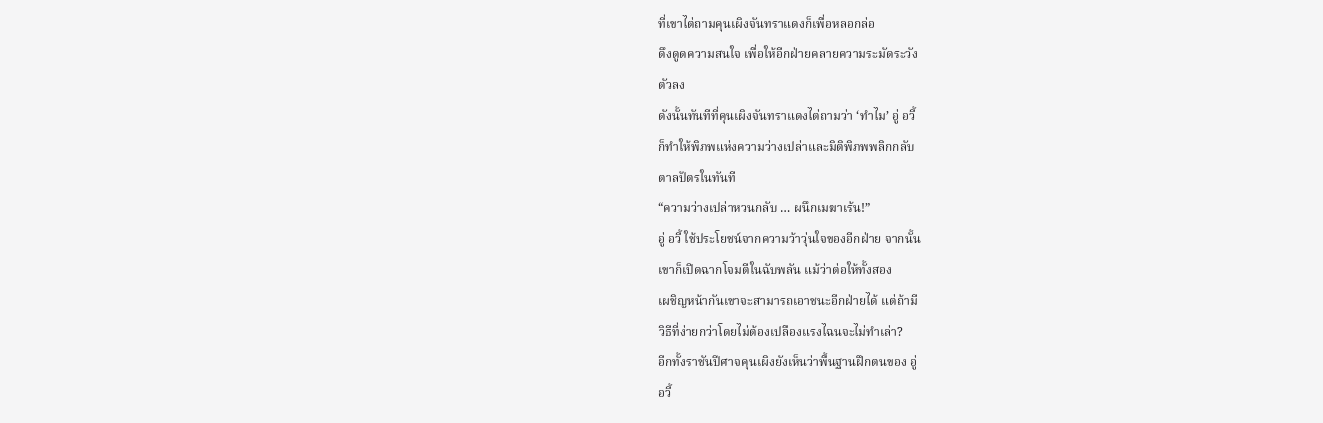ที่เขาไต่ถามคุนเผิงจันทราแดงก็เพื่อหลอกล่อ
ดึงดูดความสนใจ เพื่อให้อีกฝ่ายคลายความระมัดระวัง
ตัวลง
ดังนั้นทันทีที่คุนเผิงจันทราแดงไต่ถามว่า ‘ทำไม’ อู่ อวี้
ก็ทำให้พิภพแห่งความว่างเปล่าและมิติพิภพพลิกกลับ
ตาลปัตรในทันที
“ความว่างเปล่าหวนกลับ … ผนึกเมฆาเร้น!”
อู่ อวี้ ใช้ประโยชน์จากความว้าวุ่นใจของอีกฝ่าย จากนั้น
เขาก็เปิดฉากโจมตีในฉับพลัน แม้ว่าต่อให้ทั้งสอง
เผชิญหน้ากันเขาจะสามารถเอาชนะอีกฝ่ายได้ แต่ถ้ามี
วิธีที่ง่ายกว่าโดยไม่ต้องเปลืองแรงไฉนจะไม่ทำเล่า?
อีกทั้งราชันปีศาจคุนเผิงยังเห็นว่าพื้นฐานฝึกตนของ อู่
อวี้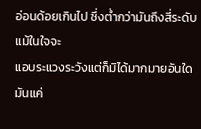อ่อนด้อยเกินไป ซึ่งต่ำกว่ามันถึงสี่ระดับ แม้ในใจจะ
แอบระแวงระวังแต่ก็มิได้มากมายอันใด มันแค่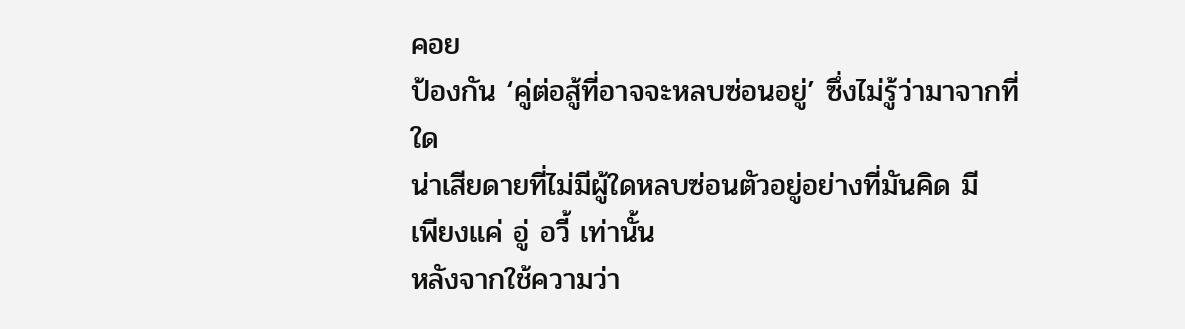คอย
ป้องกัน ‘คู่ต่อสู้ที่อาจจะหลบซ่อนอยู่’ ซึ่งไม่รู้ว่ามาจากที่
ใด
น่าเสียดายที่ไม่มีผู้ใดหลบซ่อนตัวอยู่อย่างที่มันคิด มี
เพียงแค่ อู่ อวี้ เท่านั้น
หลังจากใช้ความว่า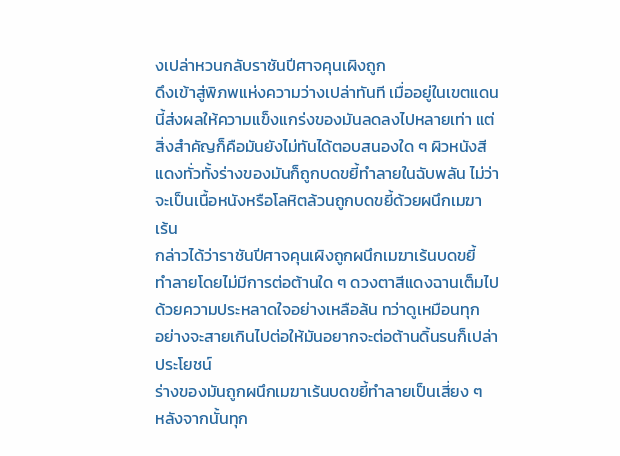งเปล่าหวนกลับราชันปีศาจคุนเผิงถูก
ดึงเข้าสู่พิภพแห่งความว่างเปล่าทันที เมื่ออยู่ในเขตแดน
นี้ส่งผลให้ความแข็งแกร่งของมันลดลงไปหลายเท่า แต่
สิ่งสำคัญก็คือมันยังไม่ทันได้ตอบสนองใด ๆ ผิวหนังสี
แดงทั่วทั้งร่างของมันก็ถูกบดขยี้ทำลายในฉับพลัน ไม่ว่า
จะเป็นเนื้อหนังหรือโลหิตล้วนถูกบดขยี้ด้วยผนึกเมฆา
เร้น
กล่าวได้ว่าราชันปีศาจคุนเผิงถูกผนึกเมฆาเร้นบดขยี้
ทำลายโดยไม่มีการต่อต้านใด ๆ ดวงตาสีแดงฉานเต็มไป
ด้วยความประหลาดใจอย่างเหลือล้น ทว่าดูเหมือนทุก
อย่างจะสายเกินไปต่อให้มันอยากจะต่อต้านดิ้นรนก็เปล่า
ประโยชน์
ร่างของมันถูกผนึกเมฆาเร้นบดขยี้ทำลายเป็นเสี่ยง ๆ
หลังจากนั้นทุก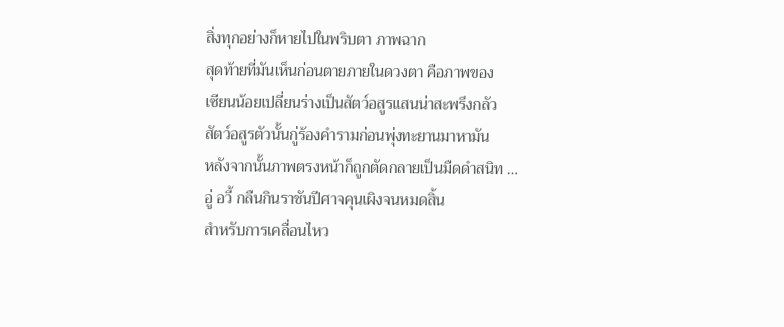สิ่งทุกอย่างก็หายไปในพริบตา ภาพฉาก
สุดท้ายที่มันเห็นก่อนตายภายในดวงตา คือภาพของ
เซียนน้อยเปลี่ยนร่างเป็นสัตว์อสูรแสนน่าสะพรึงกลัว
สัตว์อสูรตัวนั้นกู่ร้องคำรามก่อนพุ่งทะยานมาหามัน
หลังจากนั้นภาพตรงหน้าก็ถูกตัดกลายเป็นมืดดำสนิท …
อู่ อวี้ กลืนกินราชันปีศาจคุนเผิงจนหมดสิ้น
สำหรับการเคลื่อนไหว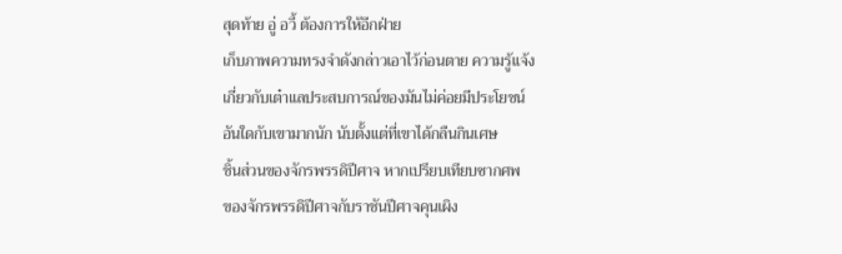สุดท้าย อู่ อวี้ ต้องการให้อีกฝ่าย
เก็บภาพความทรงจำดังกล่าวเอาไว้ก่อนตาย ความรู้แจ้ง
เกี่ยวกับเต๋าแลประสบการณ์ของมันไม่ค่อยมีประโยชน์
อันใดกับเขามากนัก นับตั้งแต่ที่เขาได้กลืนกินเศษ
ชิ้นส่วนของจักรพรรดิปีศาจ หากเปรียบเทียบซากศพ
ของจักรพรรดิปีศาจกับราชันปีศาจคุนเผิง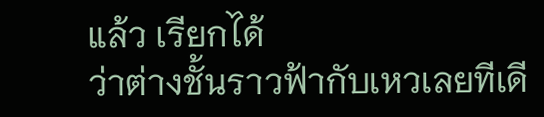แล้ว เรียกได้
ว่าต่างชั้นราวฟ้ากับเหวเลยทีเดี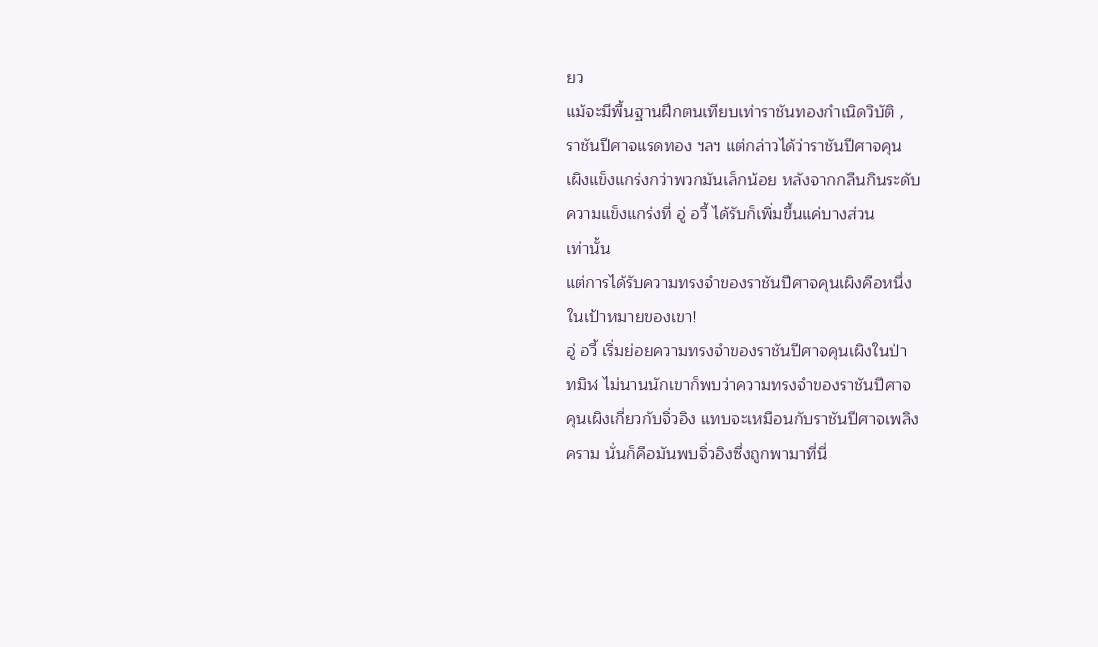ยว
แม้จะมีพื้นฐานฝึกตนเทียบเท่าราชันทองกำเนิดวิบัติ ,
ราชันปีศาจแรดทอง ฯลฯ แต่กล่าวได้ว่าราชันปีศาจคุน
เผิงแข็งแกร่งกว่าพวกมันเล็กน้อย หลังจากกลืนกินระดับ
ความแข็งแกร่งที่ อู่ อวี้ ได้รับก็เพิ่มขึ้นแค่บางส่วน
เท่านั้น
แต่การได้รับความทรงจำของราชันปีศาจคุนเผิงคือหนึ่ง
ในเป้าหมายของเขา!
อู่ อวี้ เริ่มย่อยความทรงจำของราชันปีศาจคุนเผิงในป่า
ทมิฬ ไม่นานนักเขาก็พบว่าความทรงจำของราชันปีศาจ
คุนเผิงเกี่ยวกับจิ่วอิง แทบจะเหมือนกับราชันปีศาจเพลิง
คราม นั่นก็คือมันพบจิ่วอิงซึ่งถูกพามาที่นี่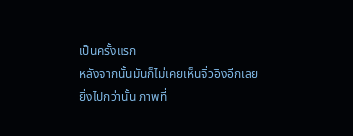เป็นครั้งแรก
หลังจากนั้นมันก็ไม่เคยเห็นจิ่วอิงอีกเลย
ยิ่งไปกว่านั้น ภาพที่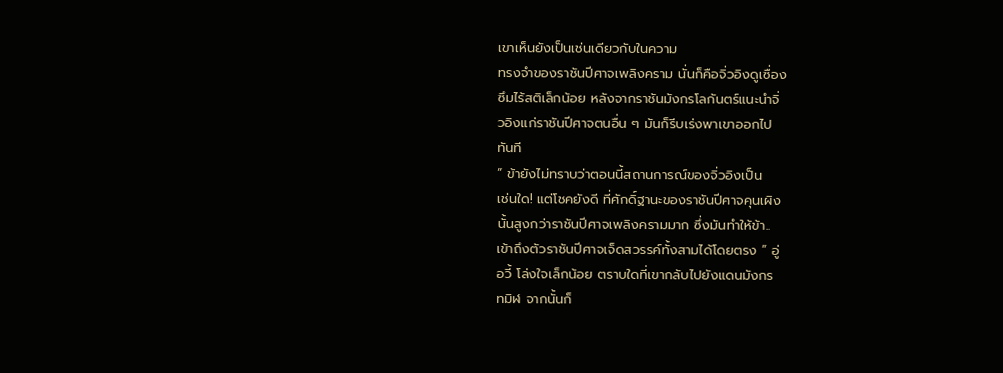เขาเห็นยังเป็นเช่นเดียวกับในความ
ทรงจำของราชันปีศาจเพลิงคราม นั่นก็คือจิ่วอิงดูเซื่อง
ซึมไร้สติเล็กน้อย หลังจากราชันมังกรโลกันตร์แนะนำจิ่
วอิงแก่ราชันปีศาจตนอื่น ๆ มันก็รีบเร่งพาเขาออกไป
ทันที
” ข้ายังไม่ทราบว่าตอนนี้สถานการณ์ของจิ่วอิงเป็น
เช่นใด! แต่โชคยังดี ที่ศักดิ์ฐานะของราชันปีศาจคุนเผิง
นั้นสูงกว่าราชันปีศาจเพลิงครามมาก ซึ่งมันทำให้ข้า..
เข้าถึงตัวราชันปีศาจเจ็ดสวรรค์ทั้งสามได้โดยตรง ” อู่
อวี้ โล่งใจเล็กน้อย ตราบใดที่เขากลับไปยังแดนมังกร
ทมิฬ จากนั้นก็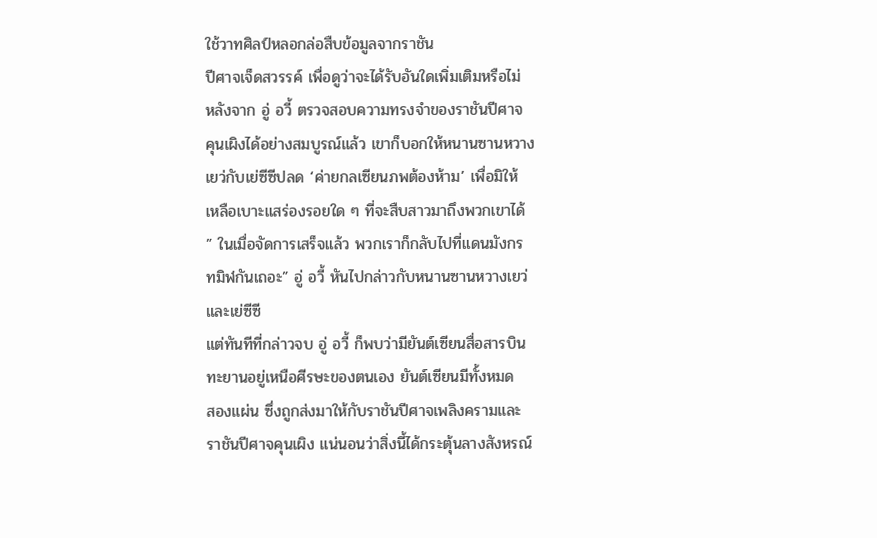ใช้วาทศิลป์หลอกล่อสืบข้อมูลจากราชัน
ปีศาจเจ็ดสวรรค์ เพื่อดูว่าจะได้รับอันใดเพิ่มเติมหรือไม่
หลังจาก อู่ อวี้ ตรวจสอบความทรงจำของราชันปีศาจ
คุนเผิงได้อย่างสมบูรณ์แล้ว เขาก็บอกให้หนานซานหวาง
เยว่กับเย่ซีซีปลด ‘ค่ายกลเซียนภพต้องห้าม’ เพื่อมิให้
เหลือเบาะแสร่องรอยใด ๆ ที่จะสืบสาวมาถึงพวกเขาได้
” ในเมื่อจัดการเสร็จแล้ว พวกเราก็กลับไปที่แดนมังกร
ทมิฬกันเถอะ” อู่ อวี้ หันไปกล่าวกับหนานซานหวางเยว่
และเย่ซีซี
แต่ทันทีที่กล่าวจบ อู่ อวี้ ก็พบว่ามียันต์เซียนสื่อสารบิน
ทะยานอยู่เหนือศีรษะของตนเอง ยันต์เซียนมีทั้งหมด
สองแผ่น ซึ่งถูกส่งมาให้กับราชันปีศาจเพลิงครามและ
ราชันปีศาจคุนเผิง แน่นอนว่าสิ่งนี้ได้กระตุ้นลางสังหรณ์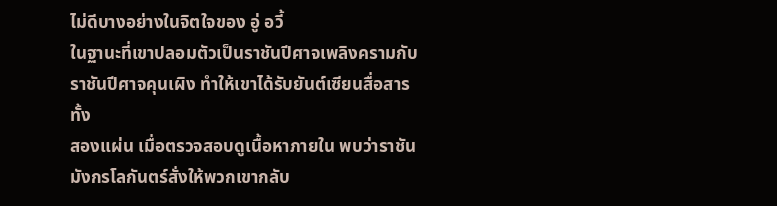ไม่ดีบางอย่างในจิตใจของ อู่ อวี้
ในฐานะที่เขาปลอมตัวเป็นราชันปีศาจเพลิงครามกับ
ราชันปีศาจคุนเผิง ทำให้เขาได้รับยันต์เซียนสื่อสารทั้ง
สองแผ่น เมื่อตรวจสอบดูเนื้อหาภายใน พบว่าราชัน
มังกรโลกันตร์สั่งให้พวกเขากลับ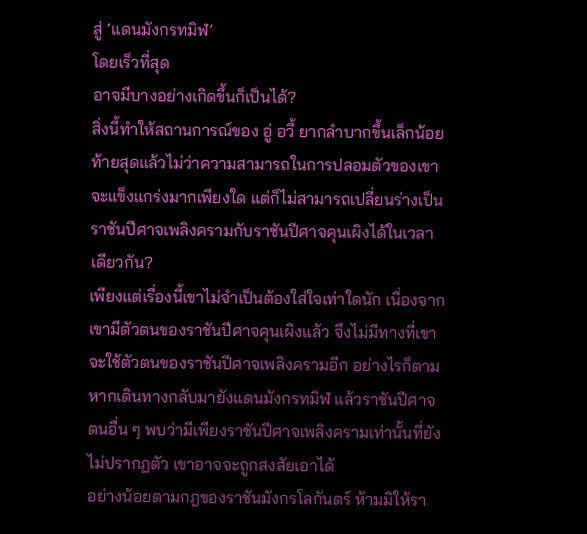สู่ ‘แดนมังกรทมิฬ’
โดยเร็วที่สุด
อาจมีบางอย่างเกิดขึ้นก็เป็นได้?
สิ่งนี้ทำให้สถานการณ์ของ อู่ อวี้ ยากลำบากขึ้นเล็กน้อย
ท้ายสุดแล้วไม่ว่าความสามารถในการปลอมตัวของเขา
จะแข็งแกร่งมากเพียงใด แต่ก็ไม่สามารถเปลี่ยนร่างเป็น
ราชันปีศาจเพลิงครามกับราชันปีศาจคุนเผิงได้ในเวลา
เดียวกัน?
เพียงแต่เรื่องนี้เขาไม่จำเป็นต้องใส่ใจเท่าใดนัก เนื่องจาก
เขามีตัวตนของราชันปีศาจคุนเผิงแล้ว จึงไม่มีทางที่เขา
จะใช้ตัวตนของราชันปีศาจเพลิงครามอีก อย่างไรก็ตาม
หากเดินทางกลับมายังแดนมังกรทมิฬ แล้วราชันปีศาจ
ตนอื่น ๆ พบว่ามีเพียงราชันปีศาจเพลิงครามเท่านั้นที่ยัง
ไม่ปรากฏตัว เขาอาจจะถูกสงสัยเอาได้
อย่างน้อยตามกฎของราชันมังกรโลกันตร์ ห้ามมิให้รา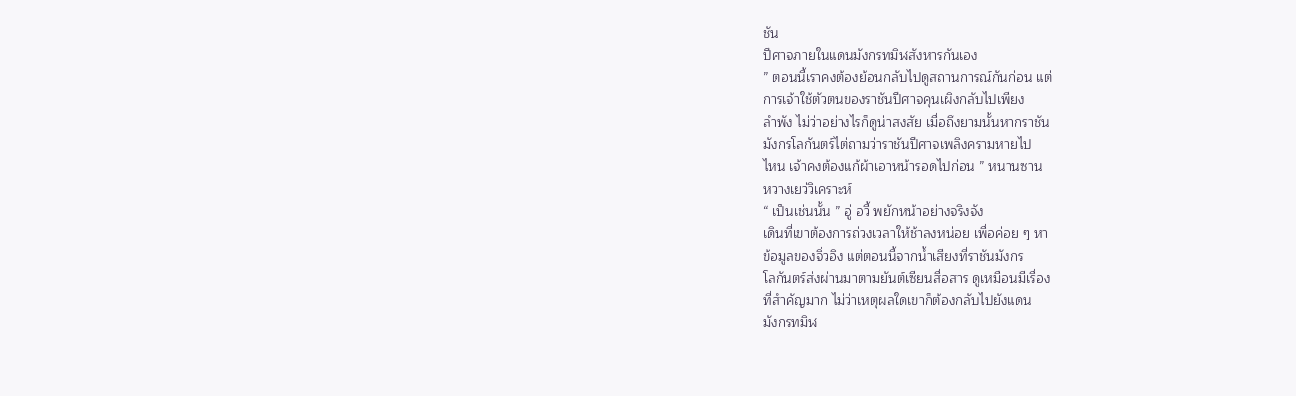ชัน
ปีศาจภายในแดนมังกรทมิฬสังหารกันเอง
” ตอนนี้เราคงต้องย้อนกลับไปดูสถานการณ์กันก่อน แต่
การเจ้าใช้ตัวตนของราชันปีศาจคุนเผิงกลับไปเพียง
ลำพัง ไม่ว่าอย่างไรก็ดูน่าสงสัย เมื่อถึงยามนั้นหากราชัน
มังกรโลกันตร์ไต่ถามว่าราชันปีศาจเพลิงครามหายไป
ไหน เจ้าคงต้องแก้ผ้าเอาหน้ารอดไปก่อน ” หนานซาน
หวางเยว่วิเคราะห์
“ เป็นเช่นนั้น ” อู่ อวี้ พยักหน้าอย่างจริงจัง
เดินที่เขาต้องการถ่วงเวลาให้ช้าลงหน่อย เพื่อค่อย ๆ หา
ข้อมูลของจิ่วอิง แต่ตอนนี้จากน้ำเสียงที่ราชันมังกร
โลกันตร์ส่งผ่านมาตามยันต์เซียนสื่อสาร ดูเหมือนมีเรื่อง
ที่สำคัญมาก ไม่ว่าเหตุผลใดเขาก็ต้องกลับไปยังแดน
มังกรทมิฬ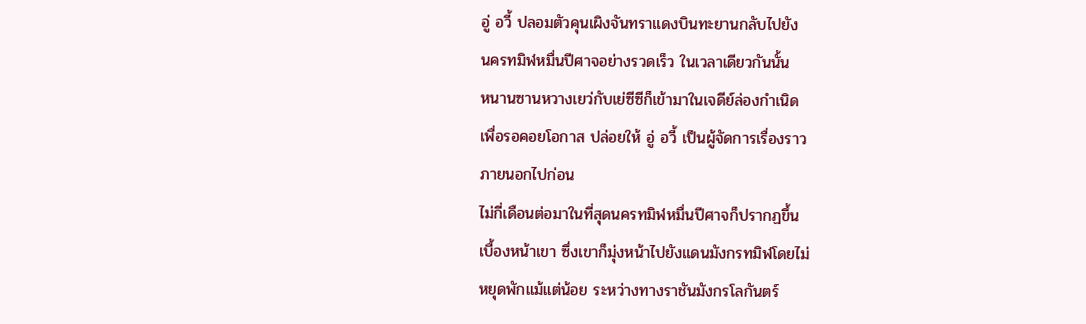อู่ อวี้ ปลอมตัวคุนเผิงจันทราแดงบินทะยานกลับไปยัง
นครทมิฬหมื่นปีศาจอย่างรวดเร็ว ในเวลาเดียวกันนั้น
หนานซานหวางเยว่กับเย่ซีซีก็เข้ามาในเจดีย์ล่องกำเนิด
เพื่อรอคอยโอกาส ปล่อยให้ อู่ อวี้ เป็นผู้จัดการเรื่องราว
ภายนอกไปก่อน
ไม่กี่เดือนต่อมาในที่สุดนครทมิฬหมื่นปีศาจก็ปรากฏขึ้น
เบื้องหน้าเขา ซึ่งเขาก็มุ่งหน้าไปยังแดนมังกรทมิฬโดยไม่
หยุดพักแม้แต่น้อย ระหว่างทางราชันมังกรโลกันตร์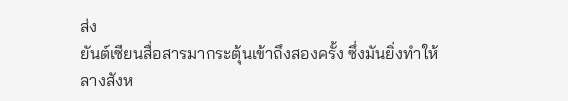ส่ง
ยันต์เซียนสื่อสารมากระตุ้นเข้าถึงสองครั้ง ซึ่งมันยิ่งทำให้
ลางสังห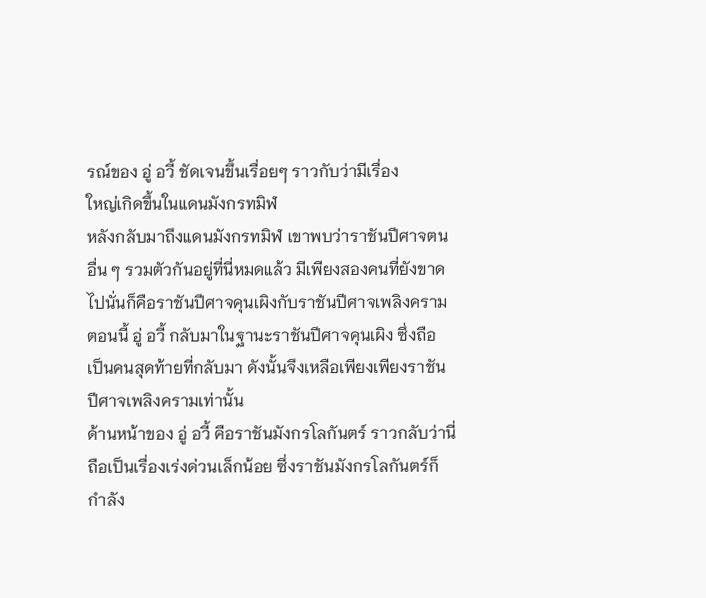รณ์ของ อู่ อวี้ ชัดเจนขึ้นเรื่อยๆ ราวกับว่ามีเรื่อง
ใหญ่เกิดขึ้นในแดนมังกรทมิฬ
หลังกลับมาถึงแดนมังกรทมิฬ เขาพบว่าราชันปีศาจตน
อื่น ๆ รวมตัวกันอยู่ที่นี่หมดแล้ว มีเพียงสองคนที่ยังขาด
ไปนั่นก็คือราชันปีศาจคุนเผิงกับราชันปีศาจเพลิงคราม
ตอนนี้ อู่ อวี้ กลับมาในฐานะราชันปีศาจคุนเผิง ซึ่งถือ
เป็นคนสุดท้ายที่กลับมา ดังนั้นจึงเหลือเพียงเพียงราชัน
ปีศาจเพลิงครามเท่านั้น
ด้านหน้าของ อู่ อวี้ คือราชันมังกรโลกันตร์ ราวกลับว่านี่
ถือเป็นเรื่องเร่งด่วนเล็กน้อย ซึ่งราชันมังกรโลกันตร์ก็
กำลัง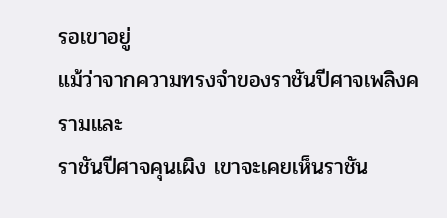รอเขาอยู่
แม้ว่าจากความทรงจำของราชันปีศาจเพลิงครามและ
ราชันปีศาจคุนเผิง เขาจะเคยเห็นราชัน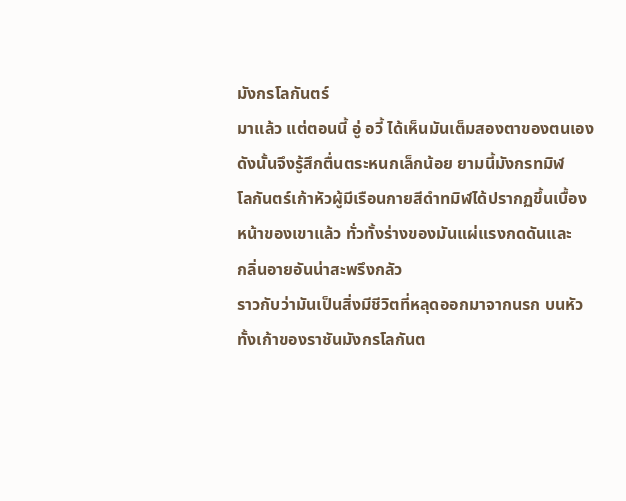มังกรโลกันตร์
มาแล้ว แต่ตอนนี้ อู่ อวี้ ได้เห็นมันเต็มสองตาของตนเอง
ดังนั้นจึงรู้สึกตื่นตระหนกเล็กน้อย ยามนี้มังกรทมิฬ
โลกันตร์เก้าหัวผู้มีเรือนกายสีดำทมิฬได้ปรากฏขึ้นเบื้อง
หน้าของเขาแล้ว ทั่วทั้งร่างของมันแผ่แรงกดดันและ
กลิ่นอายอันน่าสะพรึงกลัว
ราวกับว่ามันเป็นสิ่งมีชีวิตที่หลุดออกมาจากนรก บนหัว
ทั้งเก้าของราชันมังกรโลกันต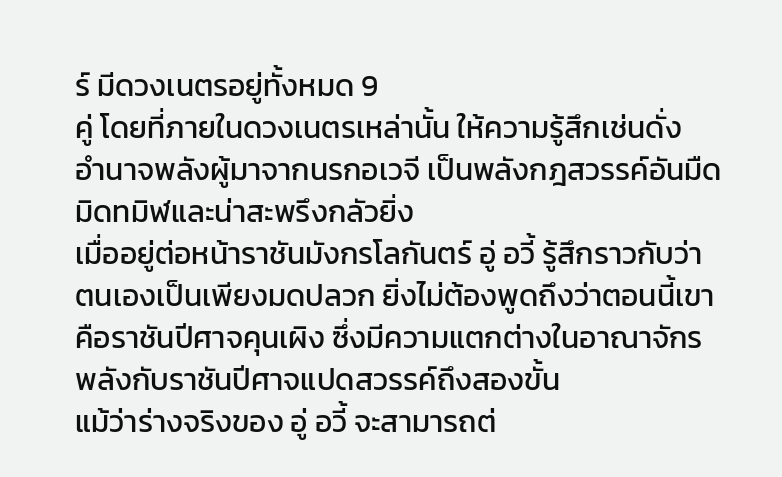ร์ มีดวงเนตรอยู่ทั้งหมด 9
คู่ โดยที่ภายในดวงเนตรเหล่านั้น ให้ความรู้สึกเช่นดั่ง
อำนาจพลังผู้มาจากนรกอเวจี เป็นพลังกฎสวรรค์อันมืด
มิดทมิฬและน่าสะพรึงกลัวยิ่ง
เมื่ออยู่ต่อหน้าราชันมังกรโลกันตร์ อู่ อวี้ รู้สึกราวกับว่า
ตนเองเป็นเพียงมดปลวก ยิ่งไม่ต้องพูดถึงว่าตอนนี้เขา
คือราชันปีศาจคุนเผิง ซึ่งมีความแตกต่างในอาณาจักร
พลังกับราชันปีศาจแปดสวรรค์ถึงสองขั้น
แม้ว่าร่างจริงของ อู่ อวี้ จะสามารถต่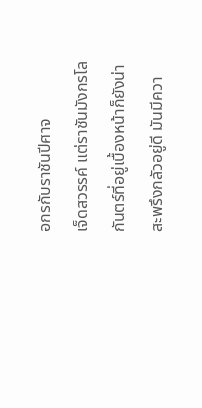อกรกับราชันปีศาจ
เจ็ดสวรรค์ แต่ราชันมังกรโลกันตร์ที่อยู่เบื้องหน้าก็ยังน่า
สะพรึงกลัวอยู่ดี มันมีควา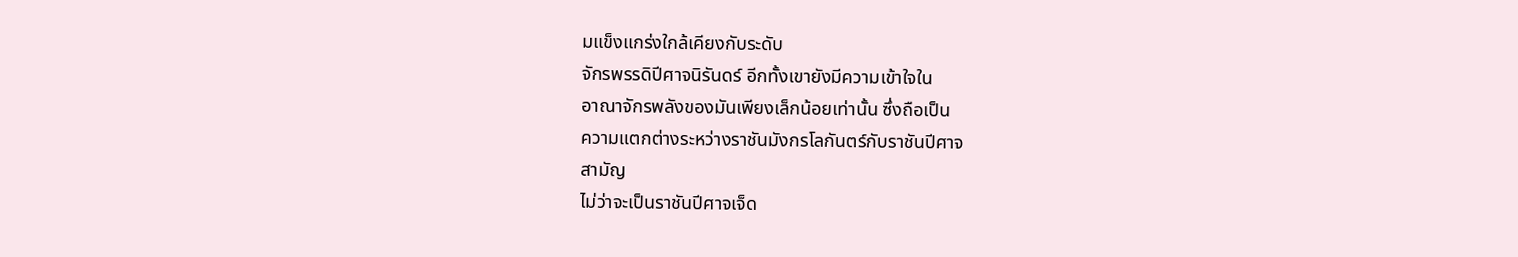มแข็งแกร่งใกล้เคียงกับระดับ
จักรพรรดิปีศาจนิรันดร์ อีกทั้งเขายังมีความเข้าใจใน
อาณาจักรพลังของมันเพียงเล็กน้อยเท่านั้น ซึ่งถือเป็น
ความแตกต่างระหว่างราชันมังกรโลกันตร์กับราชันปีศาจ
สามัญ
ไม่ว่าจะเป็นราชันปีศาจเจ็ด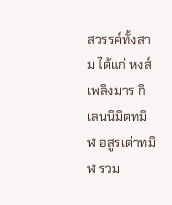สวรรค์ทั้งสาม ได้แก่ หงส์
เพลิงมาร กิเลนนิมิตทมิฬ อสูรเต่าทมิฬ รวม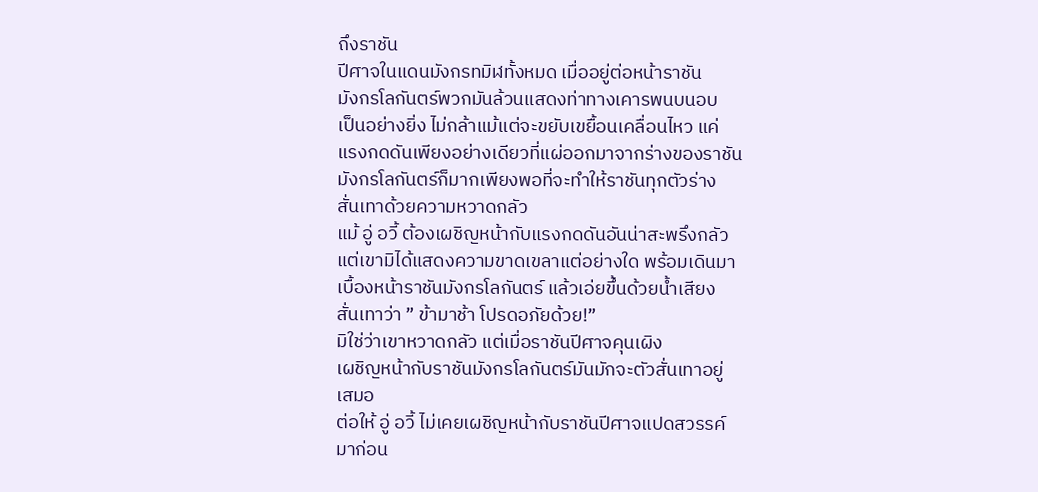ถึงราชัน
ปีศาจในแดนมังกรทมิฬทั้งหมด เมื่ออยู่ต่อหน้าราชัน
มังกรโลกันตร์พวกมันล้วนแสดงท่าทางเคารพนบนอบ
เป็นอย่างยิ่ง ไม่กล้าแม้แต่จะขยับเขยื้อนเคลื่อนไหว แค่
แรงกดดันเพียงอย่างเดียวที่แผ่ออกมาจากร่างของราชัน
มังกรโลกันตร์ก็มากเพียงพอที่จะทำให้ราชันทุกตัวร่าง
สั่นเทาด้วยความหวาดกลัว
แม้ อู่ อวี้ ต้องเผชิญหน้ากับแรงกดดันอันน่าสะพรึงกลัว
แต่เขามิได้แสดงความขาดเขลาแต่อย่างใด พร้อมเดินมา
เบื้องหน้าราชันมังกรโลกันตร์ แล้วเอ่ยขึ้นด้วยน้ำเสียง
สั่นเทาว่า ” ข้ามาช้า โปรดอภัยด้วย!”
มิใช่ว่าเขาหวาดกลัว แต่เมื่อราชันปีศาจคุนเผิง
เผชิญหน้ากับราชันมังกรโลกันตร์มันมักจะตัวสั่นเทาอยู่
เสมอ
ต่อให้ อู่ อวี้ ไม่เคยเผชิญหน้ากับราชันปีศาจแปดสวรรค์
มาก่อน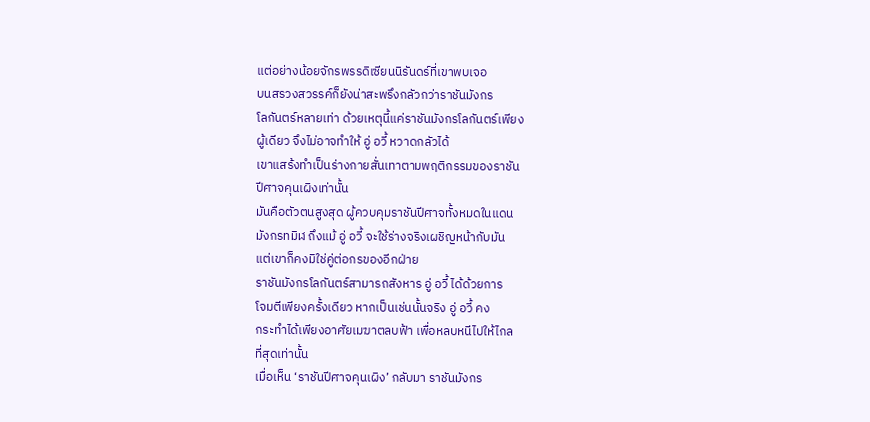แต่อย่างน้อยจักรพรรดิเซียนนิรันดร์ที่เขาพบเจอ
บนสรวงสวรรค์ก็ยังน่าสะพรึงกลัวกว่าราชันมังกร
โลกันตร์หลายเท่า ด้วยเหตุนี้แค่ราชันมังกรโลกันตร์เพียง
ผู้เดียว จึงไม่อาจทำให้ อู่ อวี้ หวาดกลัวได้
เขาแสร้งทำเป็นร่างกายสั่นเทาตามพฤติกรรมของราชัน
ปีศาจคุนเผิงเท่านั้น
มันคือตัวตนสูงสุด ผู้ควบคุมราชันปีศาจทั้งหมดในแดน
มังกรทมิฬ ถึงแม้ อู่ อวี้ จะใช้ร่างจริงเผชิญหน้ากับมัน
แต่เขาก็คงมิใช่คู่ต่อกรของอีกฝ่าย
ราชันมังกรโลกันตร์สามารถสังหาร อู่ อวี้ ได้ด้วยการ
โจมตีเพียงครั้งเดียว หากเป็นเช่นนั้นจริง อู่ อวี้ คง
กระทำได้เพียงอาศัยเมฆาตลบฟ้า เพื่อหลบหนีไปให้ไกล
ที่สุดเท่านั้น
เมื่อเห็น ‘ราชันปีศาจคุนเผิง’ กลับมา ราชันมังกร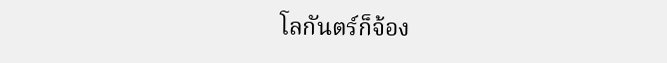โลกันตร์ก็จ้อง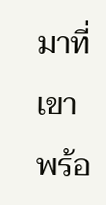มาที่เขาพร้อ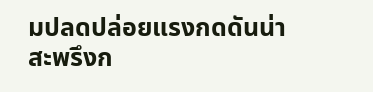มปลดปล่อยแรงกดดันน่า
สะพรึงก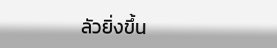ลัวยิ่งขึ้น